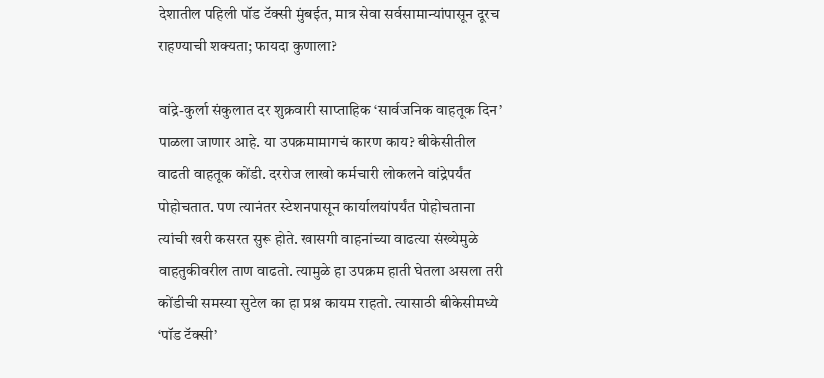देशातील पहिली पॉड टॅक्सी मुंबईत, मात्र सेवा सर्वसामान्यांपासून दूरच राहण्याची शक्यता; फायदा कुणाला?

वांद्रे-कुर्ला संकुलात दर शुक्रवारी साप्ताहिक ‘सार्वजनिक वाहतूक दिन’ पाळला जाणार आहे. या उपक्रमामागचं कारण काय? बीकेसीतील वाढती वाहतूक कोंडी. दररोज लाखो कर्मचारी लोकलने वांद्रेपर्यंत पोहोचतात. पण त्यानंतर स्टेशनपासून कार्यालयांपर्यंत पोहोचताना त्यांची खरी कसरत सुरू होते. खासगी वाहनांच्या वाढत्या संख्येमुळे वाहतुकीवरील ताण वाढतो. त्यामुळे हा उपक्रम हाती घेतला असला तरी कोंडीची समस्या सुटेल का हा प्रश्न कायम राहतो. त्यासाठी बीकेसीमध्ये ‘पॉड टॅक्सी’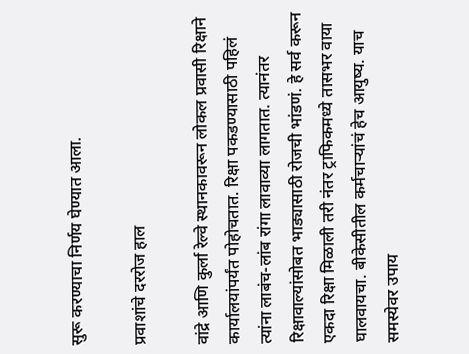सुरू करण्याचा निर्णय घेण्यात आला.

प्रवाशांचे दररोज हाल

वांद्रे आणि कुर्ला रेल्वे स्थानकावरून लोकल प्रवासी रिक्षाने कार्यालयांपर्यंत पोहोचतात. रिक्षा पकडण्यासाठी पहिलं त्यांना लाबंच-लांब रांगा लावाव्या लागतात. त्यानंतर रिक्षावाल्यांसोबत भाड्यासाठी रोजची भांडणं. हे सर्व करून एकदा रिक्षा मिळाली तरी नंतर ट्राफिकमध्ये तासभर वाया घालवायचा. बीकेसीतील कर्मचाऱ्यांचं हेच आयुष्य. याच समस्येवर उपाय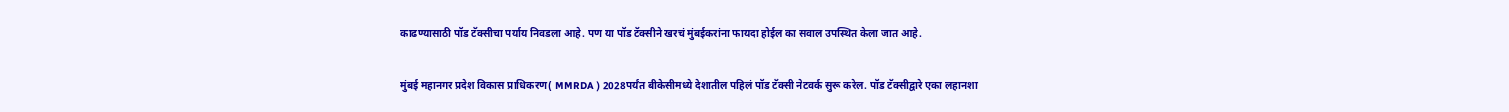काढण्यासाठी पॉड टॅक्सीचा पर्याय निवडला आहे. पण या पॉड टॅक्सीने खरचं मुंबईकरांना फायदा होईल का सवाल उपस्थित केला जात आहे.

मुंबई महानगर प्रदेश विकास प्राधिकरण( MMRDA ) 2028पर्यंत बीकेसीमध्ये देशातील पहिलं पॉड टॅक्सी नेटवर्क सुरू करेल. पॉड टॅक्सीद्वारे एका लहानशा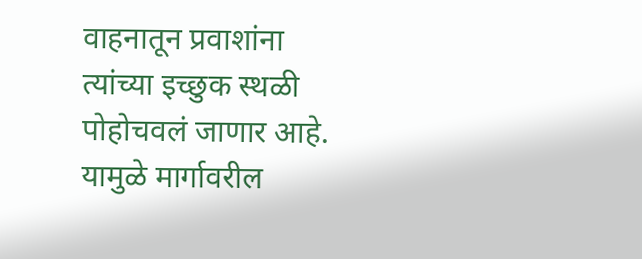वाहनातून प्रवाशांना त्यांच्या इच्छुक स्थळी पोहोचवलं जाणार आहे. यामुळे मार्गावरील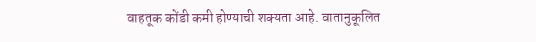वाहतूक कोंडी कमी होण्याची शक्यता आहे. वातानुकूलित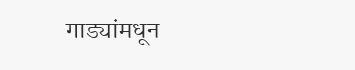गाड्यांमधून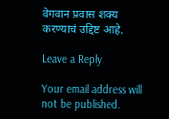वेगवान प्रवास शक्य करण्याचं उद्दिष्ट आहे.

Leave a Reply

Your email address will not be published.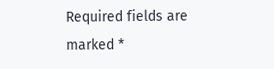Required fields are marked *